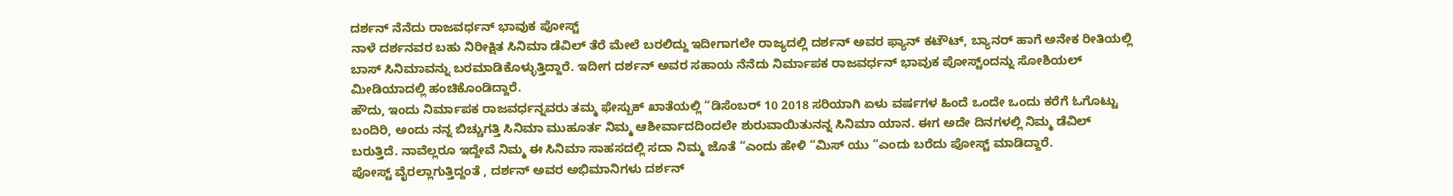ದರ್ಶನ್ ನೆನೆದು ರಾಜವರ್ಧನ್ ಭಾವುಕ ಪೋಸ್ಟ್
ನಾಳೆ ದರ್ಶನವರ ಬಹು ನಿರೀಕ್ಷಿತ ಸಿನಿಮಾ ಡೆವಿಲ್ ತೆರೆ ಮೇಲೆ ಬರಲಿದ್ದು ಇದೀಗಾಗಲೇ ರಾಜ್ಯದಲ್ಲಿ ದರ್ಶನ್ ಅವರ ಫ್ಯಾನ್ ಕಟೌಟ್, ಬ್ಯಾನರ್ ಹಾಗೆ ಅನೇಕ ರೀತಿಯಲ್ಲಿ ಬಾಸ್ ಸಿನಿಮಾವನ್ನು ಬರಮಾಡಿಕೊಳ್ಳುತ್ತಿದ್ದಾರೆ. ಇದೀಗ ದರ್ಶನ್ ಅವರ ಸಹಾಯ ನೆನೆದು ನಿರ್ಮಾಪಕ ರಾಜವರ್ಧನ್ ಭಾವುಕ ಪೋಸ್ಟ್ಂದನ್ನು ಸೋಶಿಯಲ್ ಮೀಡಿಯಾದಲ್ಲಿ ಹಂಚಿಕೊಂಡಿದ್ದಾರೆ.
ಹೌದು, ಇಂದು ನಿರ್ಮಾಪಕ ರಾಜವರ್ಧನ್ನವರು ತಮ್ಮ ಫೇಸ್ಬುಕ್ ಖಾತೆಯಲ್ಲಿ “ಡಿಸೆಂಬರ್ 10 2018 ಸರಿಯಾಗಿ ಏಳು ವರ್ಷಗಳ ಹಿಂದೆ ಒಂದೇ ಒಂದು ಕರೆಗೆ ಓಗೊಟ್ಟು ಬಂದಿರಿ, ಅಂದು ನನ್ನ ಬಿಚ್ಚುಗತ್ತಿ ಸಿನಿಮಾ ಮುಹೂರ್ತ ನಿಮ್ಮ ಆಶೀರ್ವಾದದಿಂದಲೇ ಶುರುವಾಯಿತುನನ್ನ ಸಿನಿಮಾ ಯಾನ. ಈಗ ಅದೇ ದಿನಗಳಲ್ಲಿ ನಿಮ್ಮ ಡೆವಿಲ್ ಬರುತ್ತಿದೆ. ನಾವೆಲ್ಲರೂ ಇದ್ದೇವೆ ನಿಮ್ಮ ಈ ಸಿನಿಮಾ ಸಾಹಸದಲ್ಲಿ ಸದಾ ನಿಮ್ಮ ಜೊತೆ “ಎಂದು ಹೇಳಿ “ಮಿಸ್ ಯು “ಎಂದು ಬರೆದು ಪೋಸ್ಟ್ ಮಾಡಿದ್ದಾರೆ.
ಪೋಸ್ಟ್ ವೈರಲ್ಲಾಗುತ್ತಿದ್ದಂತೆ , ದರ್ಶನ್ ಅವರ ಅಭಿಮಾನಿಗಳು ದರ್ಶನ್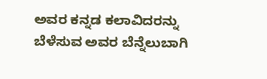ಅವರ ಕನ್ನಡ ಕಲಾವಿದರನ್ನು ಬೆಳೆಸುವ ಅವರ ಬೆನ್ನೆಲುಬಾಗಿ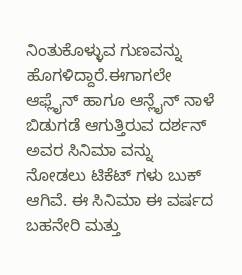ನಿಂತುಕೊಳ್ಳುವ ಗುಣವನ್ನು ಹೊಗಳಿದ್ದಾರೆ.ಈಗಾಗಲೇ ಆಫ್ಲೈನ್ ಹಾಗೂ ಆನ್ಲೈನ್ ನಾಳೆ ಬಿಡುಗಡೆ ಆಗುತ್ತಿರುವ ದರ್ಶನ್ ಅವರ ಸಿನಿಮಾ ವನ್ನು ನೋಡಲು ಟಿಕೆಟ್ ಗಳು ಬುಕ್ ಆಗಿವೆ. ಈ ಸಿನಿಮಾ ಈ ವರ್ಷದ ಬಹನೇರಿ ಮತ್ತು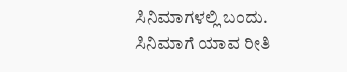ಸಿನಿಮಾಗಳಲ್ಲಿ ಬಂದು. ಸಿನಿಮಾಗೆ ಯಾವ ರೀತಿ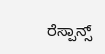ರೆಸ್ಪಾನ್ಸ್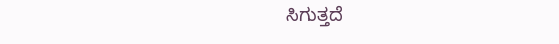ಸಿಗುತ್ತದೆ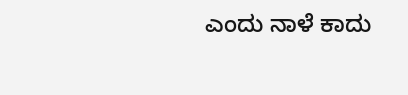ಎಂದು ನಾಳೆ ಕಾದು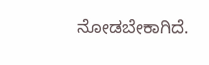ನೋಡಬೇಕಾಗಿದೆ.